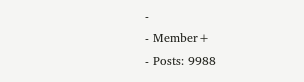-
- Member+
- Posts: 9988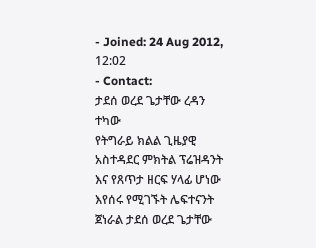- Joined: 24 Aug 2012, 12:02
- Contact:
ታደሰ ወረደ ጌታቸው ረዳን ተካው
የትግራይ ክልል ጊዜያዊ አስተዳደር ምክትል ፕሬዝዳንት እና የጸጥታ ዘርፍ ሃላፊ ሆነው እየሰሩ የሚገኙት ሌፍተናንት ጀነራል ታደሰ ወረደ ጌታቸው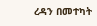ረዳን በመተካት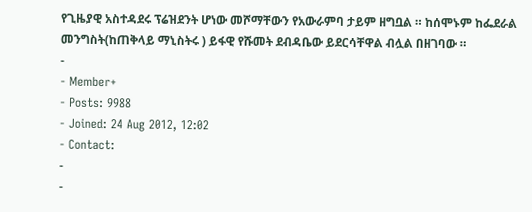የጊዜያዊ አስተዳደሩ ፕሬዝደንት ሆነው መሾማቸውን የአውራምባ ታይም ዘግቧል ። ከሰሞኑም ከፌደራል መንግስት(ከጠቅላይ ማኒስትሩ ) ይፋዊ የሹመት ደብዳቤው ይደርሳቸዋል ብሏል በዘገባው ።
-
- Member+
- Posts: 9988
- Joined: 24 Aug 2012, 12:02
- Contact:
-
-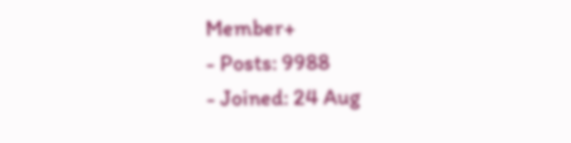Member+
- Posts: 9988
- Joined: 24 Aug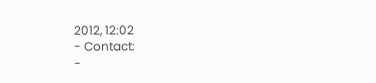2012, 12:02
- Contact:
-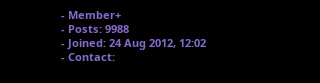- Member+
- Posts: 9988
- Joined: 24 Aug 2012, 12:02
- Contact: